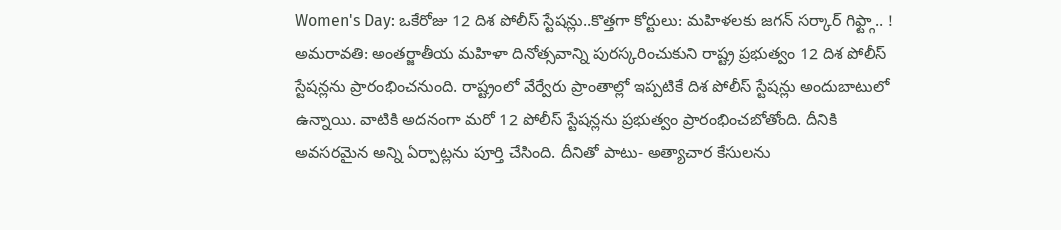Women's Day: ఒకేరోజు 12 దిశ పోలీస్ స్టేషన్లు..కొత్తగా కోర్టులు: మహిళలకు జగన్ సర్కార్ గిఫ్ట్గా.. !
అమరావతి: అంతర్జాతీయ మహిళా దినోత్సవాన్ని పురస్కరించుకుని రాష్ట్ర ప్రభుత్వం 12 దిశ పోలీస్ స్టేషన్లను ప్రారంభించనుంది. రాష్ట్రంలో వేర్వేరు ప్రాంతాల్లో ఇప్పటికే దిశ పోలీస్ స్టేషన్లు అందుబాటులో ఉన్నాయి. వాటికి అదనంగా మరో 12 పోలీస్ స్టేషన్లను ప్రభుత్వం ప్రారంభించబోతోంది. దీనికి అవసరమైన అన్ని ఏర్పాట్లను పూర్తి చేసింది. దీనితో పాటు- అత్యాచార కేసులను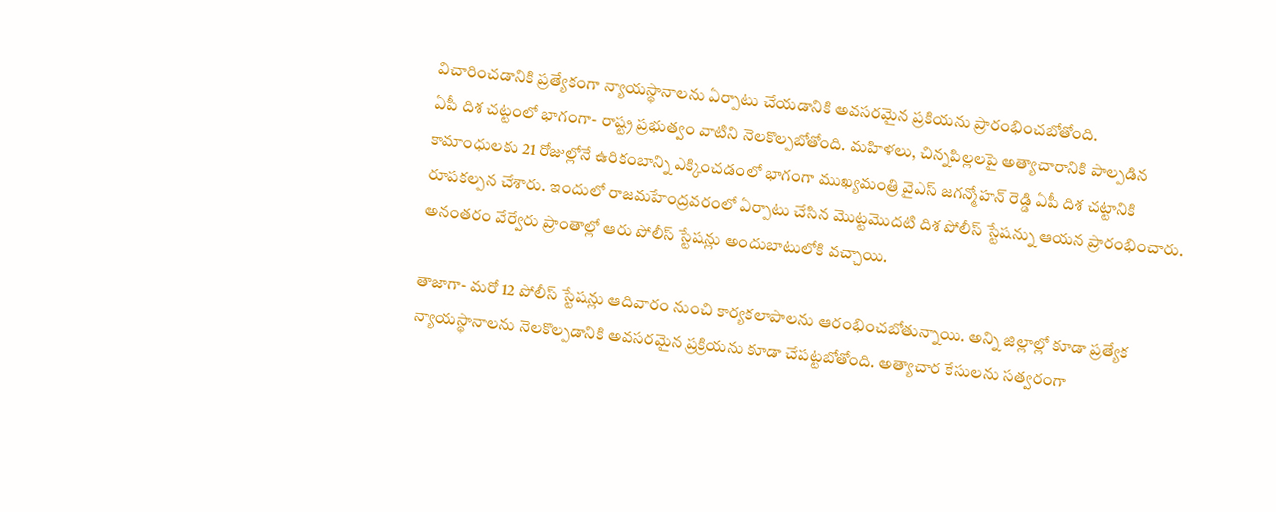విచారించడానికి ప్రత్యేకంగా న్యాయస్థానాలను ఏర్పాటు చేయడానికి అవసరమైన ప్రకియను ప్రారంభించబోతోంది.
ఏపీ దిశ చట్టంలో భాగంగా- రాష్ట్ర ప్రభుత్వం వాటిని నెలకొల్పబోతోంది. మహిళలు, చిన్నపిల్లలపై అత్యాచారానికి పాల్పడిన కామాంధులకు 21 రోజుల్లోనే ఉరికంబాన్ని ఎక్కించడంలో భాగంగా ముఖ్యమంత్రి వైఎస్ జగన్మోహన్ రెడ్డి ఏపీ దిశ చట్టానికి రూపకల్పన చేశారు. ఇందులో రాజమహేంద్రవరంలో ఏర్పాటు చేసిన మొట్టమొదటి దిశ పోలీస్ స్టేషన్ను ఆయన ప్రారంభించారు. అనంతరం వేర్వేరు ప్రాంతాల్లో ఆరు పోలీస్ స్టేషన్లు అందుబాటులోకి వచ్చాయి.

తాజాగా- మరో 12 పోలీస్ స్టేషన్లు ఆదివారం నుంచి కార్యకలాపాలను ఆరంభించబోతున్నాయి. అన్ని జిల్లాల్లో కూడా ప్రత్యేక న్యాయస్థానాలను నెలకొల్పడానికి అవసరమైన ప్రక్రియను కూడా చేపట్టబోతోంది. అత్యాచార కేసులను సత్వరంగా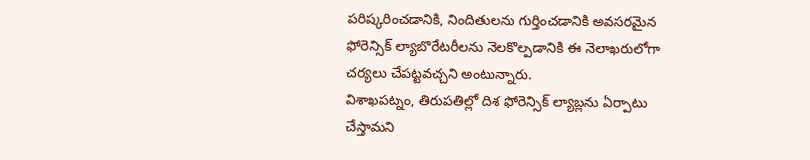పరిష్కరించడానికి, నిందితులను గుర్తించడానికి అవసరమైన ఫోరెన్సిక్ ల్యాబొరేటరీలను నెలకొల్పడానికి ఈ నెలాఖరులోగా చర్యలు చేపట్టవచ్చని అంటున్నారు.
విశాఖపట్నం, తిరుపతిల్లో దిశ ఫోరెన్సిక్ ల్యాబ్లను ఏర్పాటు చేస్తామని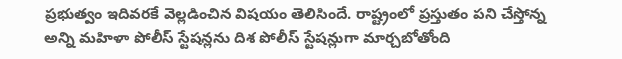ప్రభుత్వం ఇదివరకే వెల్లడించిన విషయం తెలిసిందే. రాష్ట్రంలో ప్రస్తుతం పని చేస్తోన్న అన్ని మహిళా పోలీస్ స్టేషన్లను దిశ పోలీస్ స్టేషన్లుగా మార్చబోతోంది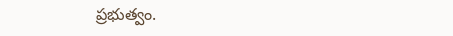ప్రభుత్వం.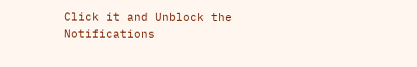Click it and Unblock the Notifications